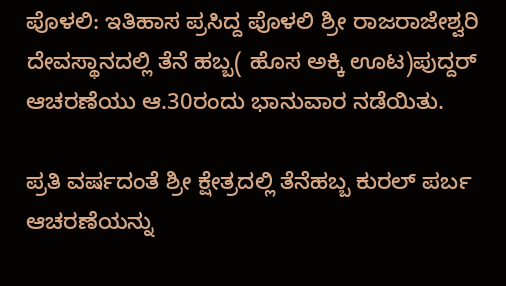ಪೊಳಲಿ: ಇತಿಹಾಸ ಪ್ರಸಿದ್ದ ಪೊಳಲಿ ಶ್ರೀ ರಾಜರಾಜೇಶ್ವರಿ ದೇವಸ್ಥಾನದಲ್ಲಿ ತೆನೆ ಹಬ್ಬ( ಹೊಸ ಅಕ್ಕಿ ಊಟ)ಪುದ್ದರ್ ಆಚರಣೆಯು ಆ.30ರಂದು ಭಾನುವಾರ ನಡೆಯಿತು.

ಪ್ರತಿ ವರ್ಷದಂತೆ ಶ್ರೀ ಕ್ಷೇತ್ರದಲ್ಲಿ ತೆನೆಹಬ್ಬ ಕುರಲ್‌ ಪರ್ಬ ಆಚರಣೆಯನ್ನು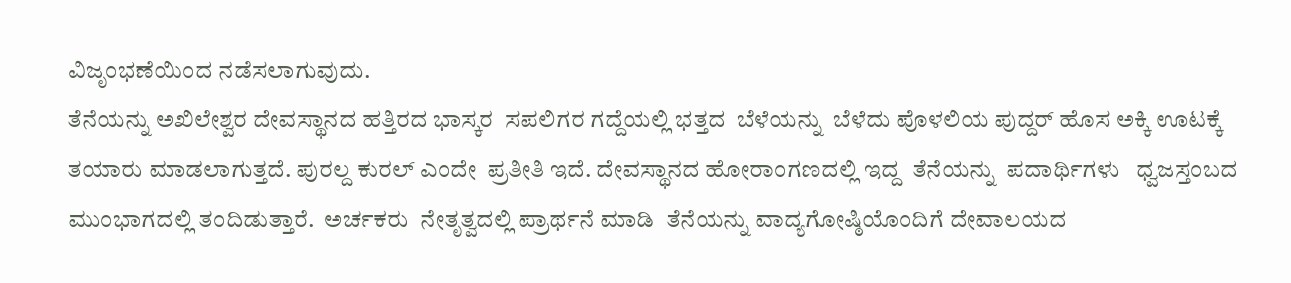ವಿಜೃಂಭಣೆಯಿಂದ ನಡೆಸಲಾಗುವುದು.
ತೆನೆಯನ್ನು ಅಖಿಲೇಶ್ವರ ದೇವಸ್ಥಾನದ ಹತ್ತಿರದ ಭಾಸ್ಕರ  ಸಪಲಿಗರ ಗದ್ದೆಯಲ್ಲಿ ಭತ್ತದ  ಬೆಳೆಯನ್ನು  ಬೆಳೆದು ಪೊಳಲಿಯ ಪುದ್ದರ್‌ ಹೊಸ ಅಕ್ಕಿ ಊಟಕ್ಕೆ ತಯಾರು ಮಾಡಲಾಗುತ್ತದೆ. ಪುರಲ್ದ ಕುರಲ್‌ ಎಂದೇ  ಪ್ರತೀತಿ ಇದೆ. ದೇವಸ್ಥಾನದ ಹೋರಾಂಗಣದಲ್ಲಿ ಇದ್ದ  ತೆನೆಯನ್ನು  ಪದಾರ್ಥಿಗಳು   ಧ್ವಜಸ್ತಂಬದ ಮುಂಭಾಗದಲ್ಲಿ ತಂದಿಡುತ್ತಾರೆ.  ಅರ್ಚಕರು  ನೇತೃತ್ವದಲ್ಲಿ ಪ್ರಾರ್ಥನೆ ಮಾಡಿ  ತೆನೆಯನ್ನು ವಾದ್ಯಗೋಷ್ಠಿಯೊಂದಿಗೆ ದೇವಾಲಯದ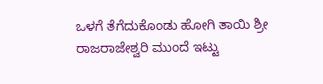ಒಳಗೆ ತೆಗೆದುಕೊಂಡು ಹೋಗಿ ತಾಯಿ ಶ್ರೀ ರಾಜರಾಜೇಶ್ವರಿ ಮುಂದೆ ಇಟ್ಟು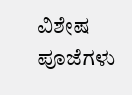ವಿಶೇಷ ಪೂಜೆಗಳು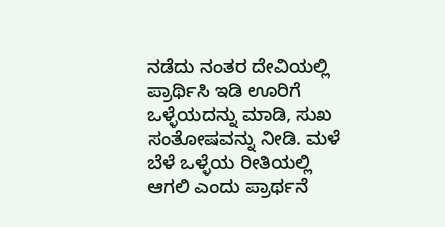ನಡೆದು ನಂತರ ದೇವಿಯಲ್ಲಿ ಪ್ರಾರ್ಥಿಸಿ ಇಡಿ ಊರಿಗೆ ಒಳ್ಳೆಯದನ್ನು ಮಾಡಿ, ಸುಖ ಸಂತೋಷವನ್ನು ನೀಡಿ. ಮಳೆ ಬೆಳೆ ಒಳ್ಳೆಯ ರೀತಿಯಲ್ಲಿ ಆಗಲಿ ಎಂದು ಪ್ರಾರ್ಥನೆ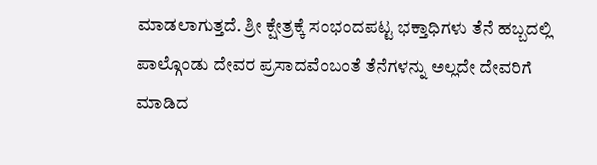ಮಾಡಲಾಗುತ್ತದೆ. ಶ್ರೀ ಕ್ಷೇತ್ರಕ್ಕೆ ಸಂಭಂದಪಟ್ಟ ಭಕ್ತಾಧಿಗಳು ತೆನೆ ಹಬ್ಬದಲ್ಲಿ ಪಾಲ್ಗೊಂಡು ದೇವರ ಪ್ರಸಾದವೆಂಬಂತೆ ತೆನೆಗಳನ್ನು ಅಲ್ಲದೇ ದೇವರಿಗೆ ಮಾಡಿದ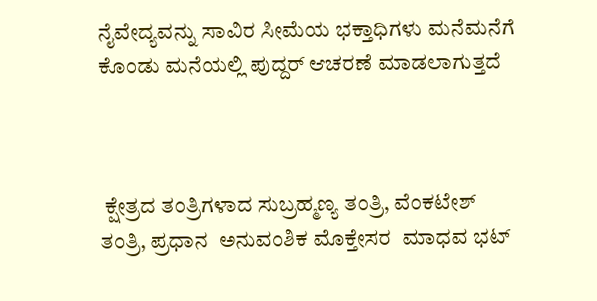ನೈವೇದ್ಯವನ್ನು ಸಾವಿರ ಸೀಮೆಯ ಭಕ್ತಾಧಿಗಳು ಮನೆಮನೆಗೆ ಕೊಂಡು ಮನೆಯಲ್ಲಿ ಪುದ್ದರ್ ಆಚರಣೆ ಮಾಡಲಾಗುತ್ತದೆ



 ಕ್ಷೇತ್ರದ ತಂತ್ರಿಗಳಾದ ಸುಬ್ರಹ್ಮಣ್ಯ ತಂತ್ರಿ, ವೆಂಕಟೇಶ್‌ ತಂತ್ರಿ, ಪ್ರಧಾನ  ಅನುವಂಶಿಕ ಮೊಕ್ತೇಸರ  ಮಾಧವ ಭಟ್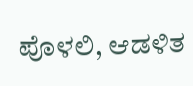ಪೊಳಲಿ, ಆಡಳಿತ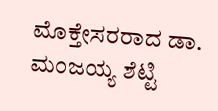ಮೊಕ್ತೇಸರರಾದ ಡಾ. ಮಂಜಯ್ಯ ಶೆಟ್ಟಿ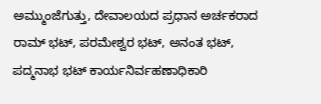ಅಮ್ಮುಂಜೆಗುತ್ತು, ದೇವಾಲಯದ ಪ್ರಧಾನ ಅರ್ಚಕರಾದ   ರಾಮ್ ಭಟ್, ಪರಮೇಶ್ವರ ಭಟ್, ಅನಂತ ಭಟ್‌, ಪದ್ಮನಾಭ ಭಟ್‌ ಕಾರ್ಯನಿರ್ವಹಣಾಧಿಕಾರಿ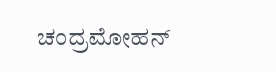ಚಂದ್ರಮೋಹನ್‌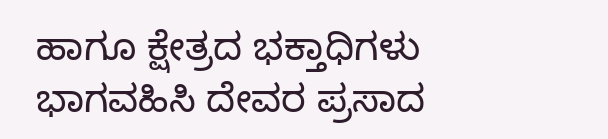ಹಾಗೂ ಕ್ಷೇತ್ರದ ಭಕ್ತಾಧಿಗಳು  ಭಾಗವಹಿಸಿ ದೇವರ ಪ್ರಸಾದ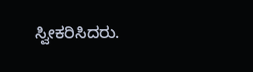ಸ್ವೀಕರಿಸಿದರು.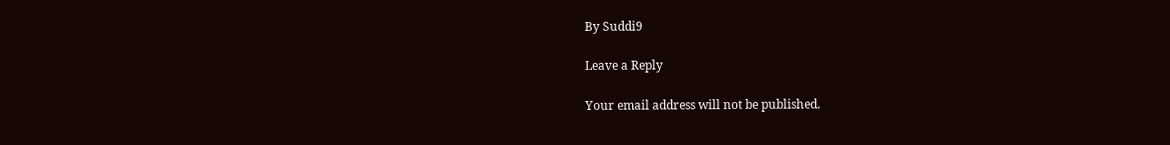By Suddi9

Leave a Reply

Your email address will not be published.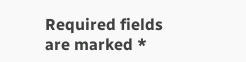Required fields are marked *